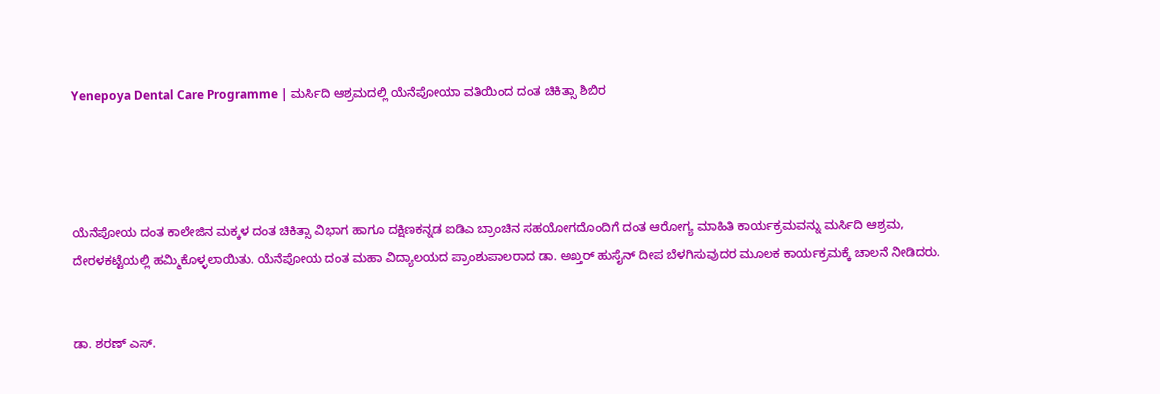Yenepoya Dental Care Programme | ಮರ್ಸಿದಿ ಆಶ್ರಮದಲ್ಲಿ ಯೆನೆಪೋಯಾ ವತಿಯಿಂದ ದಂತ ಚಿಕಿತ್ಸಾ ಶಿಬಿರ




ಯೆನೆಪೋಯ ದಂತ ಕಾಲೇಜಿನ ಮಕ್ಕಳ ದಂತ ಚಿಕಿತ್ಸಾ ವಿಭಾಗ ಹಾಗೂ ದಕ್ಷಿಣಕನ್ನಡ ಐಡಿಎ ಬ್ರಾಂಚಿನ ಸಹಯೋಗದೊಂದಿಗೆ ದಂತ ಆರೋಗ್ಯ ಮಾಹಿತಿ ಕಾರ್ಯಕ್ರಮವನ್ನು ಮರ್ಸಿದಿ ಆಶ್ರಮ, ದೇರಳಕಟ್ಟೆಯಲ್ಲಿ ಹಮ್ಮಿಕೊಳ್ಳಲಾಯಿತು. ಯೆನೆಪೋಯ ದಂತ ಮಹಾ ವಿದ್ಯಾಲಯದ ಪ್ರಾಂಶುಪಾಲರಾದ ಡಾ. ಅಖ್ತರ್ ಹುಸೈನ್ ದೀಪ ಬೆಳಗಿಸುವುದರ ಮೂಲಕ ಕಾರ್ಯಕ್ರಮಕ್ಕೆ ಚಾಲನೆ ನೀಡಿದರು.


ಡಾ. ಶರಣ್ ಎಸ್.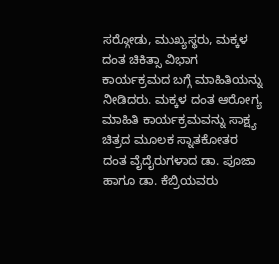ಸರ್‍ಗೋಡು, ಮುಖ್ಯಸ್ಥರು, ಮಕ್ಕಳ ದಂತ ಚಿಕಿತ್ಸಾ ವಿಭಾಗ ಕಾರ್ಯಕ್ರಮದ ಬಗ್ಗೆ ಮಾಹಿತಿಯನ್ನು ನೀಡಿದರು. ಮಕ್ಕಳ ದಂತ ಆರೋಗ್ಯ ಮಾಹಿತಿ ಕಾರ್ಯಕ್ರಮವನ್ನು ಸಾಕ್ಷ್ಯ ಚಿತ್ರದ ಮೂಲಕ ಸ್ನಾತಕೋತರ ದಂತ ವೈದೈರುಗಳಾದ ಡಾ. ಪೂಜಾ ಹಾಗೂ ಡಾ. ಕೆಬ್ರಿಯವರು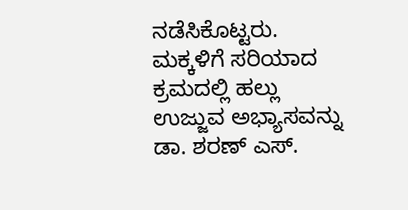ನಡೆಸಿಕೊಟ್ಟರು. ಮಕ್ಕಳಿಗೆ ಸರಿಯಾದ ಕ್ರಮದಲ್ಲಿ ಹಲ್ಲು ಉಜ್ಜುವ ಅಭ್ಯಾಸವನ್ನು ಡಾ. ಶರಣ್ ಎಸ್.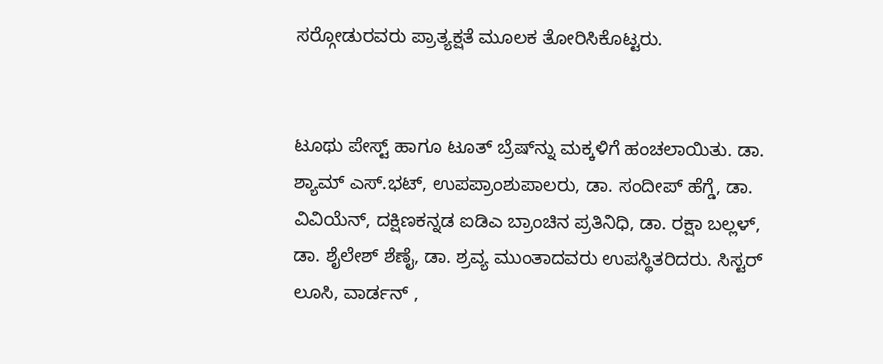ಸರ್‍ಗೋಡುರವರು ಪ್ರಾತ್ಯಕ್ಷತೆ ಮೂಲಕ ತೋರಿಸಿಕೊಟ್ಟರು.


ಟೂಥು ಪೇಸ್ಟ್ ಹಾಗೂ ಟೂತ್ ಬ್ರೆಷ್‍ನ್ನು ಮಕ್ಕಳಿಗೆ ಹಂಚಲಾಯಿತು. ಡಾ. ಶ್ಯಾಮ್ ಎಸ್.ಭಟ್, ಉಪಪ್ರಾಂಶುಪಾಲರು, ಡಾ. ಸಂದೀಪ್ ಹೆಗ್ಡೆ, ಡಾ. ವಿವಿಯೆನ್, ದಕ್ಷಿಣಕನ್ನಡ ಐಡಿಎ ಬ್ರಾಂಚಿನ ಪ್ರತಿನಿಧಿ, ಡಾ. ರಕ್ಷಾ ಬಲ್ಲಳ್, ಡಾ. ಶೈಲೇಶ್ ಶೆಣೈ, ಡಾ. ಶ್ರವ್ಯ ಮುಂತಾದವರು ಉಪಸ್ಥಿತರಿದರು. ಸಿಸ್ಟರ್ ಲೂಸಿ, ವಾರ್ಡನ್ ,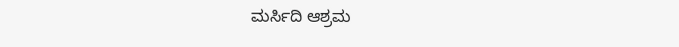ಮರ್ಸಿದಿ ಆಶ್ರಮ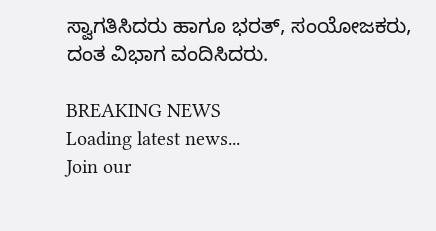ಸ್ವಾಗತಿಸಿದರು ಹಾಗೂ ಭರತ್, ಸಂಯೋಜಕರು, ದಂತ ವಿಭಾಗ ವಂದಿಸಿದರು.

BREAKING NEWS
Loading latest news...
Join our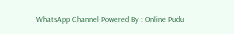WhatsApp Channel Powered By : Online Pudu